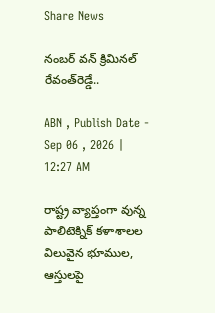Share News

నంబర్‌ వన్‌ క్రిమినల్‌ రేవంత్‌రెడ్డే..

ABN , Publish Date - Sep 06 , 2026 | 12:27 AM

రాష్ట్ర వ్యాప్తంగా వున్న పాలిటెక్నిక్‌ కళాశాలల విలువైన భూముల, ఆస్తులపై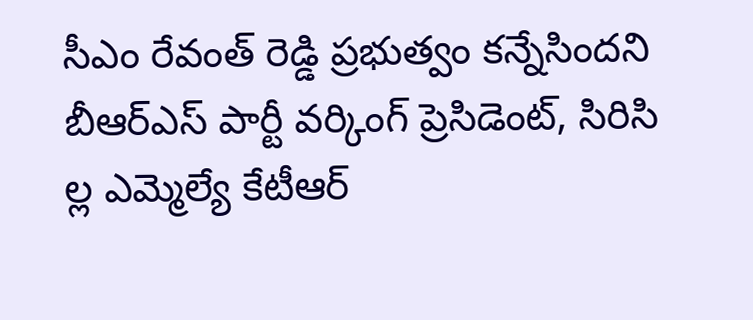సీఎం రేవంత్‌ రెడ్డి ప్రభుత్వం కన్నేసిందని బీఆర్‌ఎస్‌ పార్టీ వర్కింగ్‌ ప్రెసిడెంట్‌, సిరిసి ల్ల ఎమ్మెల్యే కేటీఆర్‌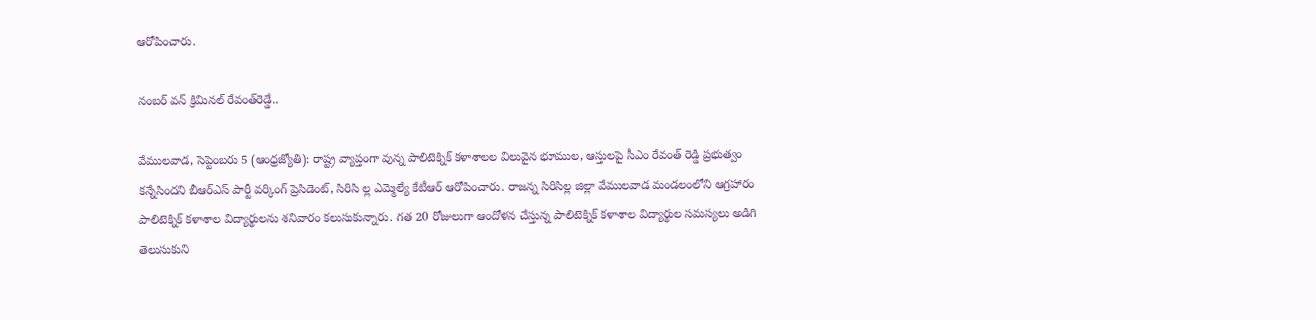ఆరోపించారు.

నంబర్‌ వన్‌ క్రిమినల్‌ రేవంత్‌రెడ్డే..

వేములవాడ, సెప్టెంబరు 5 (ఆంధ్రజ్యోతి): రాష్ట్ర వ్యాప్తంగా వున్న పాలిటెక్నిక్‌ కళాశాలల విలువైన భూముల, ఆస్తులపై సీఎం రేవంత్‌ రెడ్డి ప్రభుత్వం కన్నేసిందని బీఆర్‌ఎస్‌ పార్టీ వర్కింగ్‌ ప్రెసిడెంట్‌, సిరిసి ల్ల ఎమ్మెల్యే కేటీఆర్‌ ఆరోపించారు. రాజన్న సిరిసిల్ల జిల్లా వేములవాడ మండలంలోని ఆగ్రహారం పాలిటెక్నిక్‌ కళాశాల విద్యార్థులను శనివారం కలుసుకున్నారు. గత 20 రోజులుగా ఆందోళన చేస్తున్న పాలిటెక్నిక్‌ కళాశాల విద్యార్థుల సమస్యలు అడిగి తెలుసుకుని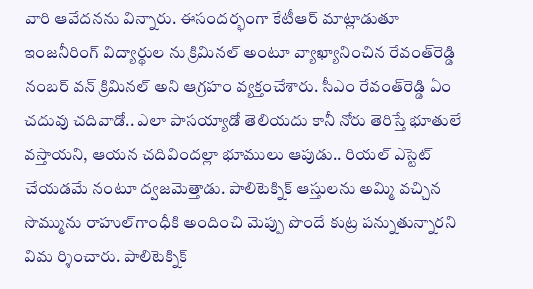వారి ఆవేదనను విన్నారు. ఈసందర్భంగా కేటీఆర్‌ మాట్లాడుతూ ఇంజనీరింగ్‌ విద్యార్థుల ను క్రిమినల్‌ అంటూ వ్యాఖ్యానించిన రేవంత్‌రెడ్డి నంబర్‌ వన్‌ క్రిమినల్‌ అని ఆగ్రహం వ్యక్తంచేశారు. సీఎం రేవంత్‌రెడ్డి ఏం చదువు చదివాడో.. ఎలా పాసయ్యాడో తెలియదు కానీ నోరు తెరిస్తే భూతులే వస్తాయని, ఆయన చదివిందల్లా భూములు ఆపుడు.. రియల్‌ ఎస్టెట్‌ చేయడమే నంటూ ద్వజమెత్తాడు. పాలిటెక్నిక్‌ ఆస్తులను అమ్మి వచ్చిన సొమ్మును రాహుల్‌గాంధీకి అందించి మెప్పు పొందే కుట్ర పన్నుతున్నారని విమ ర్శించారు. పాలిటెక్నిక్‌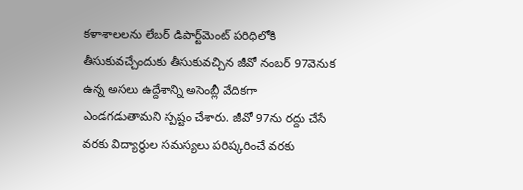కళాశాలలను లేబర్‌ డిపార్ట్‌మెంట్‌ పరిధిలోకి తీసుకువచ్చేందుకు తీసుకువచ్చిన జీవో నంబర్‌ 97వెనుక ఉన్న అసలు ఉద్దేశాన్ని అసెంబ్లీ వేదికగా ఎండగడుతామని స్పష్టం చేశారు. జీవో 97ను రద్దు చేసే వరకు విద్యార్థుల సమస్యలు పరిష్కరించే వరకు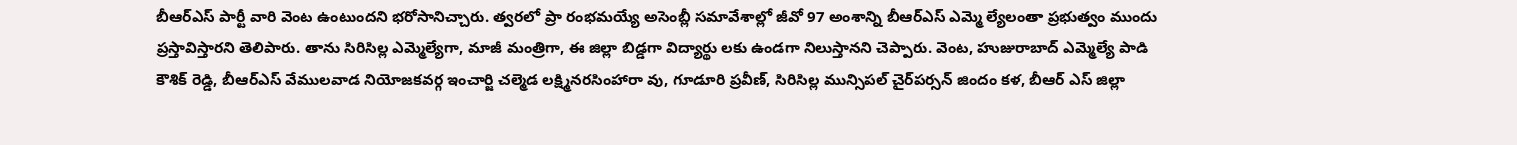బీఆర్‌ఎస్‌ పార్టీ వారి వెంట ఉంటుందని భరోసానిచ్చారు. త్వరలో ప్రా రంభమయ్యే అసెంబ్లీ సమావేశాల్లో జీవో 97 అంశాన్ని బీఆర్‌ఎస్‌ ఎమ్మె ల్యేలంతా ప్రభుత్వం ముందు ప్రస్తావిస్తారని తెలిపారు. తాను సిరిసిల్ల ఎమ్మెల్యేగా, మాజీ మంత్రిగా, ఈ జిల్లా బిడ్డగా విద్యార్థు లకు ఉండగా నిలుస్తానని చెప్పారు. వెంట, హుజురాబాద్‌ ఎమ్మెల్యే పాడి కౌశిక్‌ రెడ్డి, బీఆర్‌ఎస్‌ వేములవాడ నియోజకవర్గ ఇంచార్జి చల్మెడ లక్ష్మినరసింహారా వు, గూడూరి ప్రవీణ్‌, సిరిసిల్ల మున్సిపల్‌ చైర్‌పర్సన్‌ జిందం కళ, బీఆర్‌ ఎస్‌ జిల్లా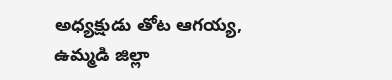అధ్యక్షుడు తోట ఆగయ్య, ఉమ్మడి జిల్లా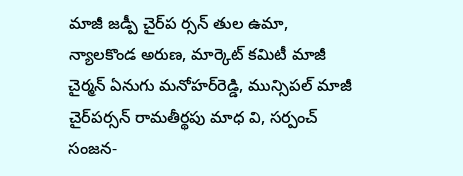మాజీ జడ్పీ చైర్‌ప ర్సన్‌ తుల ఉమా, న్యాలకొండ అరుణ, మార్కెట్‌ కమిటీ మాజీ చైర్మన్‌ ఏనుగు మనోహర్‌రెడ్డి, మున్సిపల్‌ మాజీ చైర్‌పర్సన్‌ రామతీర్థపు మాధ వి, సర్పంచ్‌ సంజన-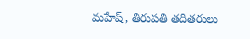మహేష్‌, తిరుపతి తదితరులు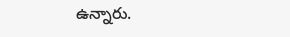ఉన్నారు.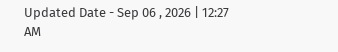Updated Date - Sep 06 , 2026 | 12:27 AM